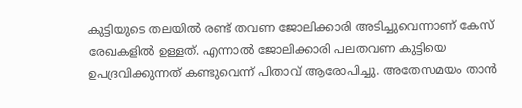കുട്ടിയുടെ തലയില്‍ രണ്ട് തവണ ജോലിക്കാരി അടിച്ചുവെന്നാണ് കേസ് രേഖകളില്‍ ഉള്ളത്. എന്നാല്‍ ജോലിക്കാരി പലതവണ കുട്ടിയെ ഉപദ്രവിക്കുന്നത് കണ്ടുവെന്ന് പിതാവ് ആരോപിച്ചു. അതേസമയം താന്‍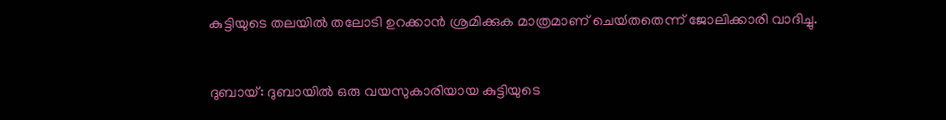കുട്ടിയുടെ തലയില്‍ തലോടി ഉറക്കാന്‍ ശ്രമിക്കുക മാത്രമാണ് ചെയ്‍തതെന്ന് ജോലിക്കാരി വാദിച്ചു.


ദുബായ്: ദുബായില്‍ ഒരു വയസുകാരിയായ കുട്ടിയുടെ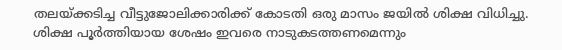തലയ്ക്കടിച്ച വീട്ടുജോലിക്കാരിക്ക് കോടതി ഒരു മാസം ജയില്‍ ശിക്ഷ വിധിച്ചു. ശിക്ഷ പൂര്‍ത്തിയായ ശേഷം ഇവരെ നാടുകടത്തണമെന്നും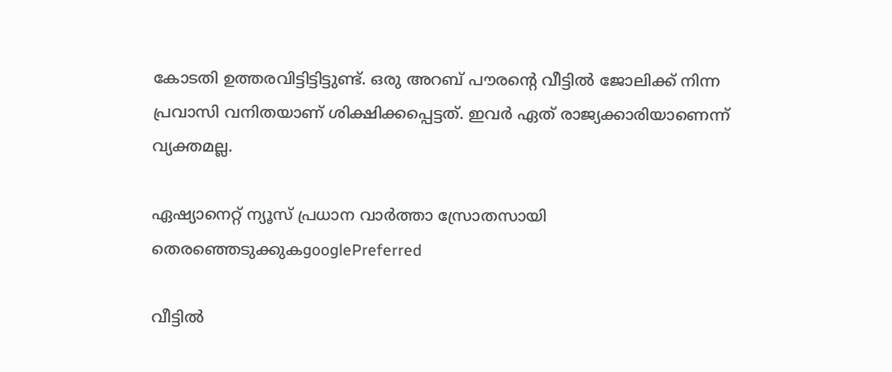കോടതി ഉത്തരവിട്ടിട്ടിട്ടുണ്ട്. ഒരു അറബ് പൗരന്റെ വീട്ടില്‍ ജോലിക്ക് നിന്ന പ്രവാസി വനിതയാണ് ശിക്ഷിക്കപ്പെട്ടത്. ഇവര്‍ ഏത് രാജ്യക്കാരിയാണെന്ന് വ്യക്തമല്ല.

ഏഷ്യാനെറ്റ് ന്യൂസ് പ്രധാന വാർത്താ സ്രോതസായി തെരഞ്ഞെടുക്കുകgooglePreferred

വീട്ടില്‍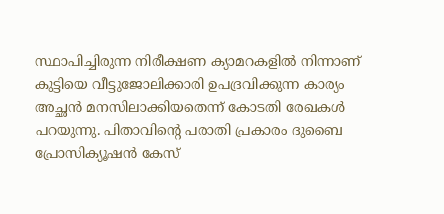സ്ഥാപിച്ചിരുന്ന നിരീക്ഷണ ക്യാമറകളില്‍ നിന്നാണ് കുട്ടിയെ വീട്ടുജോലിക്കാരി ഉപദ്രവിക്കുന്ന കാര്യം അച്ഛന്‍ മനസിലാക്കിയതെന്ന് കോടതി രേഖകള്‍ പറയുന്നു. പിതാവിന്റെ പരാതി പ്രകാരം ദുബൈ പ്രോസിക്യൂഷന്‍ കേസ്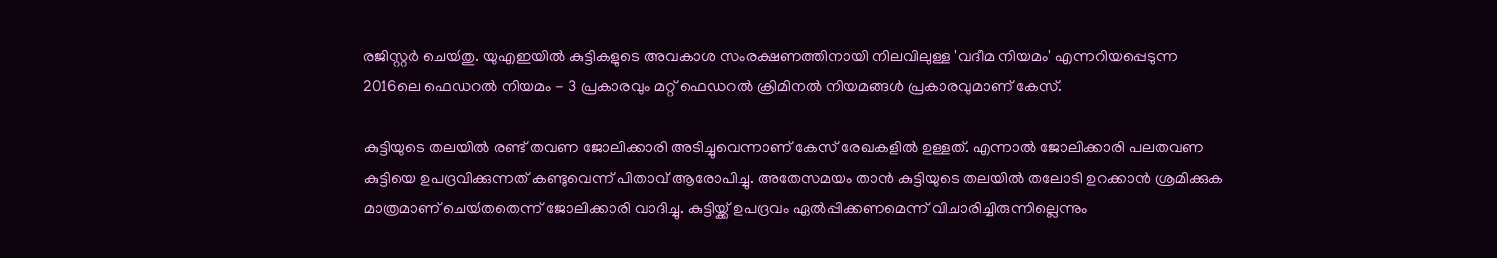രജിസ്റ്റര്‍ ചെയ്‍തു. യുഎഇയില്‍ കുട്ടികളുടെ അവകാശ സംരക്ഷണത്തിനായി നിലവിലുള്ള 'വദീമ നിയമം' എന്നറിയപ്പെടുന്ന 2016ലെ ഫെഡറല്‍ നിയമം - 3 പ്രകാരവും മറ്റ് ഫെഡറല്‍ ക്രിമിനല്‍ നിയമങ്ങള്‍ പ്രകാരവുമാണ് കേസ്.

കുട്ടിയുടെ തലയില്‍ രണ്ട് തവണ ജോലിക്കാരി അടിച്ചുവെന്നാണ് കേസ് രേഖകളില്‍ ഉള്ളത്. എന്നാല്‍ ജോലിക്കാരി പലതവണ കുട്ടിയെ ഉപദ്രവിക്കുന്നത് കണ്ടുവെന്ന് പിതാവ് ആരോപിച്ചു. അതേസമയം താന്‍ കുട്ടിയുടെ തലയില്‍ തലോടി ഉറക്കാന്‍ ശ്രമിക്കുക മാത്രമാണ് ചെയ്‍തതെന്ന് ജോലിക്കാരി വാദിച്ചു. കുട്ടിയ്ക്ക് ഉപദ്രവം ഏല്‍പ്പിക്കണമെന്ന് വിചാരിച്ചിരുന്നില്ലെന്നും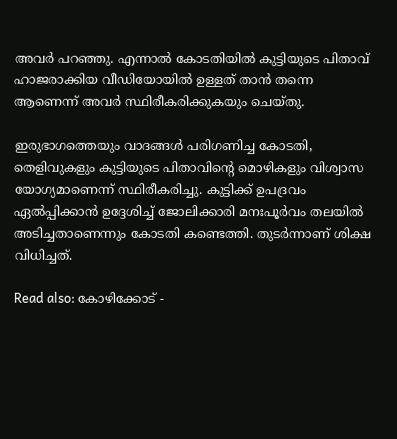അവര്‍ പറഞ്ഞു. എന്നാല്‍ കോടതിയില്‍ കുട്ടിയുടെ പിതാവ് ഹാജരാക്കിയ വീഡിയോയില്‍ ഉള്ളത് താന്‍ തന്നെ ആണെന്ന് അവര്‍ സ്ഥിരീകരിക്കുകയും ചെയ്‍തു.

ഇരുഭാഗത്തെയും വാദങ്ങള്‍ പരിഗണിച്ച കോടതി, തെളിവുകളും കുട്ടിയുടെ പിതാവിന്റെ മൊഴികളും വിശ്വാസ യോഗ്യമാണെന്ന് സ്ഥിരീകരിച്ചു. കുട്ടിക്ക് ഉപദ്രവം ഏല്‍പ്പിക്കാന്‍ ഉദ്ദേശിച്ച് ജോലിക്കാരി മനഃപൂര്‍വം തലയില്‍ അടിച്ചതാണെന്നും കോടതി കണ്ടെത്തി. തുടര്‍ന്നാണ് ശിക്ഷ വിധിച്ചത്.

Read also: കോഴിക്കോട് -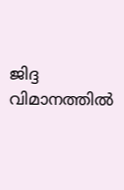ജിദ്ദ വിമാനത്തില്‍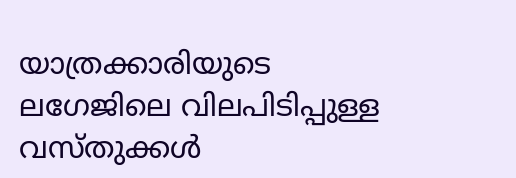യാത്രക്കാരിയുടെ ലഗേജിലെ വിലപിടിപ്പുള്ള വസ്തുക്കൾ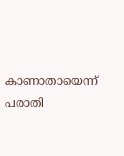കാണാതായെന്ന് പരാതി